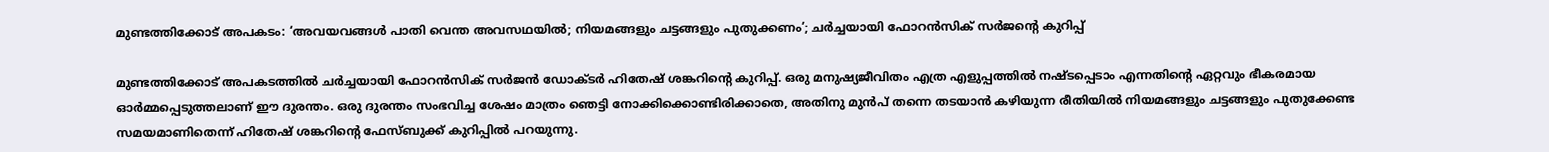മുണ്ടത്തിക്കോട് അപകടം: ‘അവയവങ്ങൾ പാതി വെന്ത അവസഥയിൽ; നിയമങ്ങളും ചട്ടങ്ങളും പുതുക്കണം’; ചർച്ചയായി ഫോറൻസിക് സർജന്റെ കുറിപ്പ്

മുണ്ടത്തിക്കോട് അപകടത്തിൽ ചർച്ചയായി ഫോറൻസിക് സർജൻ ഡോക്ടർ ഹിതേഷ് ശങ്കറിന്റെ കുറിപ്പ്. ഒരു മനുഷ്യജീവിതം എത്ര എളുപ്പത്തിൽ നഷ്ടപ്പെടാം എന്നതിന്റെ ഏറ്റവും ഭീകരമായ ഓർമ്മപ്പെടുത്തലാണ് ഈ ദുരന്തം. ഒരു ദുരന്തം സംഭവിച്ച ശേഷം മാത്രം ഞെട്ടി നോക്കിക്കൊണ്ടിരിക്കാതെ, അതിനു മുൻപ് തന്നെ തടയാൻ കഴിയുന്ന രീതിയിൽ നിയമങ്ങളും ചട്ടങ്ങളും പുതുക്കേണ്ട സമയമാണിതെന്ന് ഹിതേഷ് ശങ്കറിന്റെ ഫേസ്ബുക്ക് കുറിപ്പിൽ‌ പറയുന്നു.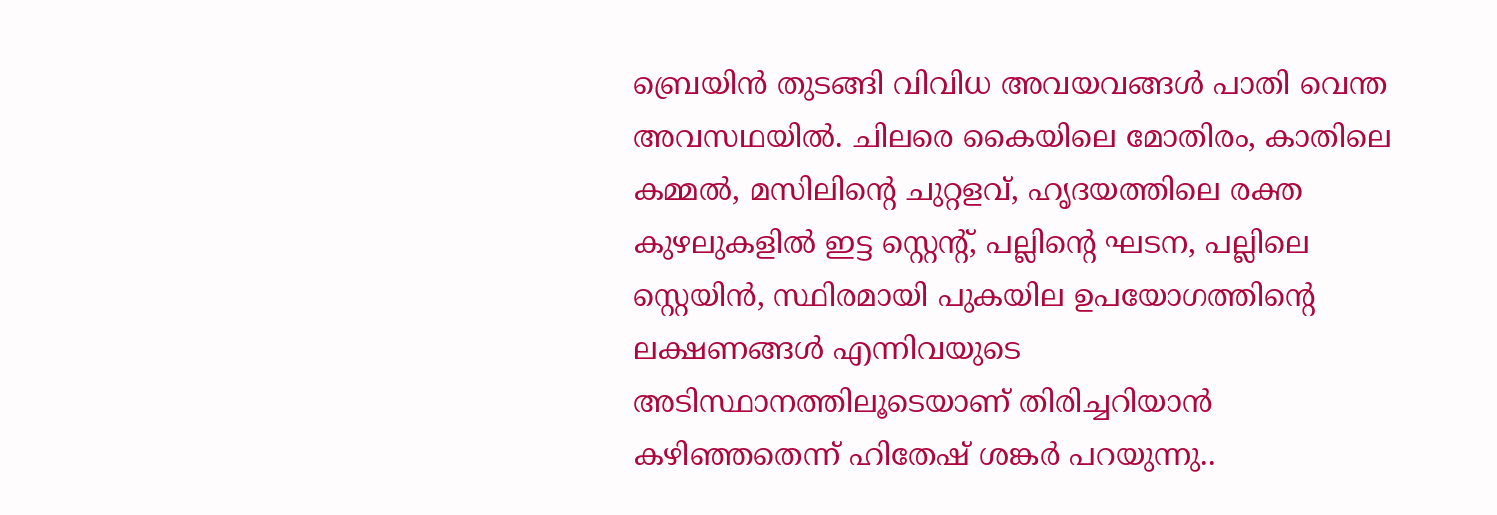ബ്രെയിൻ തുടങ്ങി വിവിധ അവയവങ്ങൾ പാതി വെന്ത അവസഥയിൽ. ചിലരെ കൈയിലെ മോതിരം, കാതിലെ കമ്മൽ, മസിലിന്റെ ചുറ്റളവ്, ഹൃദയത്തിലെ രക്ത കുഴലുകളിൽ ഇട്ട സ്റ്റെന്റ്, പല്ലിന്റെ ഘടന, പല്ലിലെ സ്റ്റെയിൻ, സ്ഥിരമായി പുകയില ഉപയോഗത്തിന്റെ ലക്ഷണങ്ങൾ എന്നിവയുടെ അടിസ്ഥാനത്തിലൂടെയാണ് തിരിച്ചറിയാൻ കഴിഞ്ഞതെന്ന് ഹിതേഷ് ശങ്കർ പറയുന്നു..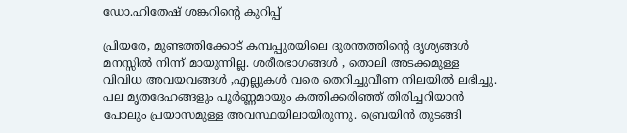ഡോ.ഹിതേഷ് ശങ്കറിന്റെ കുറിപ്പ്

പ്രിയരേ, മുണ്ടത്തിക്കോട് കമ്പപ്പുരയിലെ ദുരന്തത്തിന്റെ ദൃശ്യങ്ങൾ മനസ്സിൽ നിന്ന് മായുന്നില്ല. ശരീരഭാഗങ്ങൾ , തൊലി അടക്കമുള്ള വിവിധ അവയവങ്ങൾ ,എല്ലുകൾ വരെ തെറിച്ചുവീണ നിലയിൽ ലഭിച്ചു. പല മൃതദേഹങ്ങളും പൂർണ്ണമായും കത്തിക്കരിഞ്ഞ് തിരിച്ചറിയാൻ പോലും പ്രയാസമുള്ള അവസ്ഥയിലായിരുന്നു. ബ്രെയിൻ തുടങ്ങി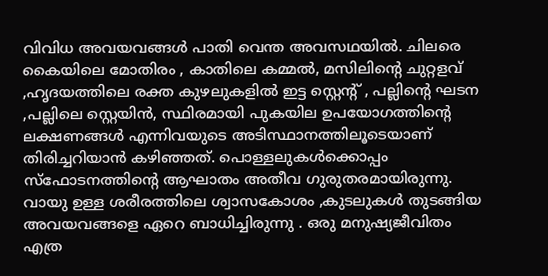വിവിധ അവയവങ്ങൾ പാതി വെന്ത അവസഥയിൽ. ചിലരെ കൈയിലെ മോതിരം , കാതിലെ കമ്മൽ, മസിലിന്റെ ചുറ്റളവ് ,ഹൃദയത്തിലെ രക്ത കുഴലുകളിൽ ഇട്ട സ്റ്റെന്റ് , പല്ലിന്റെ ഘടന ,പല്ലിലെ സ്റ്റെയിൻ, സ്ഥിരമായി പുകയില ഉപയോഗത്തിന്റെ ലക്ഷണങ്ങൾ എന്നിവയുടെ അടിസ്ഥാനത്തിലൂടെയാണ് തിരിച്ചറിയാൻ കഴിഞ്ഞത്. പൊള്ളലുകൾക്കൊപ്പം സ്ഫോടനത്തിന്റെ ആഘാതം അതീവ ഗുരുതരമായിരുന്നു. വായു ഉള്ള ശരീരത്തിലെ ശ്വാസകോശം ,കുടലുകൾ തുടങ്ങിയ അവയവങ്ങളെ ഏറെ ബാധിച്ചിരുന്നു . ഒരു മനുഷ്യജീവിതം എത്ര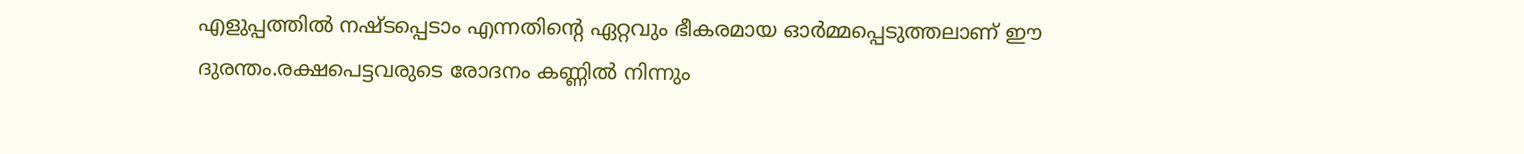എളുപ്പത്തിൽ നഷ്ടപ്പെടാം എന്നതിന്റെ ഏറ്റവും ഭീകരമായ ഓർമ്മപ്പെടുത്തലാണ് ഈ ദുരന്തം.രക്ഷപെട്ടവരുടെ രോദനം കണ്ണിൽ നിന്നും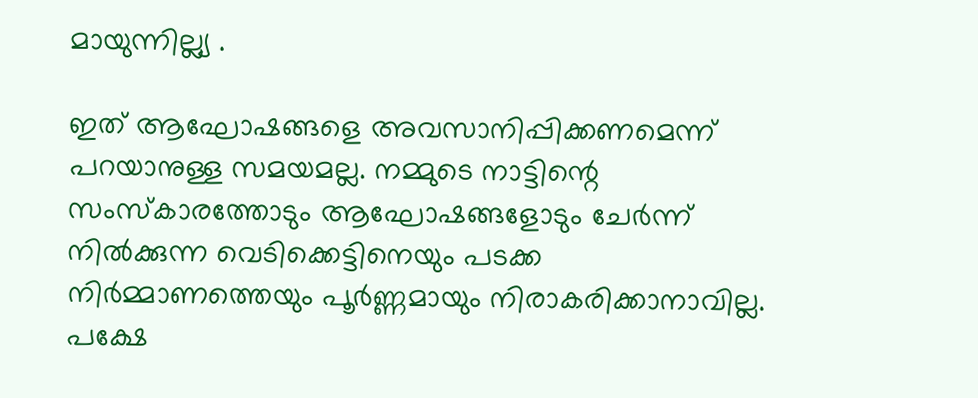മായുന്നില്ല്യ .

ഇത് ആഘോഷങ്ങളെ അവസാനിപ്പിക്കണമെന്ന് പറയാനുള്ള സമയമല്ല. നമ്മുടെ നാട്ടിന്റെ സംസ്കാരത്തോടും ആഘോഷങ്ങളോടും ചേർന്ന് നിൽക്കുന്ന വെടിക്കെട്ടിനെയും പടക്ക നിർമ്മാണത്തെയും പൂർണ്ണമായും നിരാകരിക്കാനാവില്ല. പക്ഷേ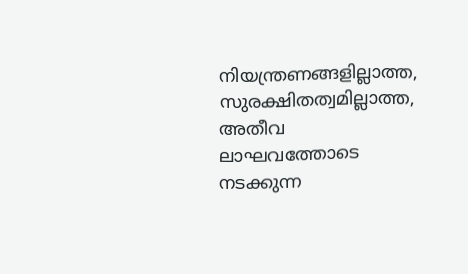നിയന്ത്രണങ്ങളില്ലാത്ത, സുരക്ഷിതത്വമില്ലാത്ത, അതീവ ലാഘവത്തോടെ നടക്കുന്ന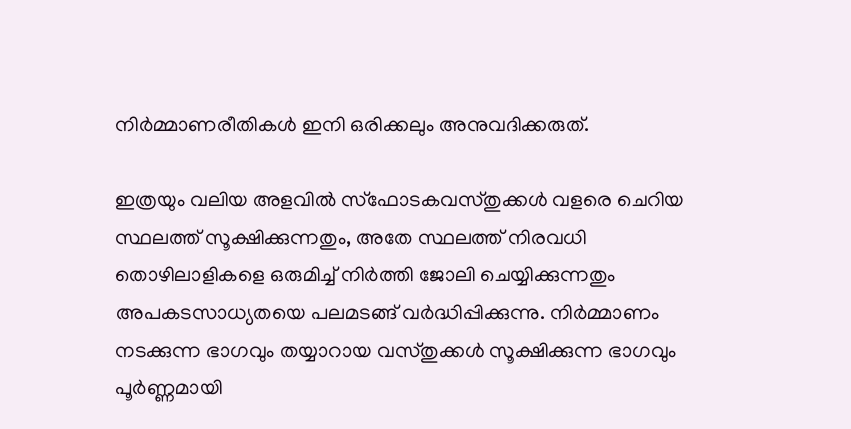നിർമ്മാണരീതികൾ ഇനി ഒരിക്കലും അനുവദിക്കരുത്.

ഇത്രയും വലിയ അളവിൽ സ്ഫോടകവസ്തുക്കൾ വളരെ ചെറിയ സ്ഥലത്ത് സൂക്ഷിക്കുന്നതും, അതേ സ്ഥലത്ത് നിരവധി തൊഴിലാളികളെ ഒരുമിച്ച് നിർത്തി ജോലി ചെയ്യിക്കുന്നതും അപകടസാധ്യതയെ പലമടങ്ങ് വർദ്ധിപ്പിക്കുന്നു. നിർമ്മാണം നടക്കുന്ന ഭാഗവും തയ്യാറായ വസ്തുക്കൾ സൂക്ഷിക്കുന്ന ഭാഗവും പൂർണ്ണമായി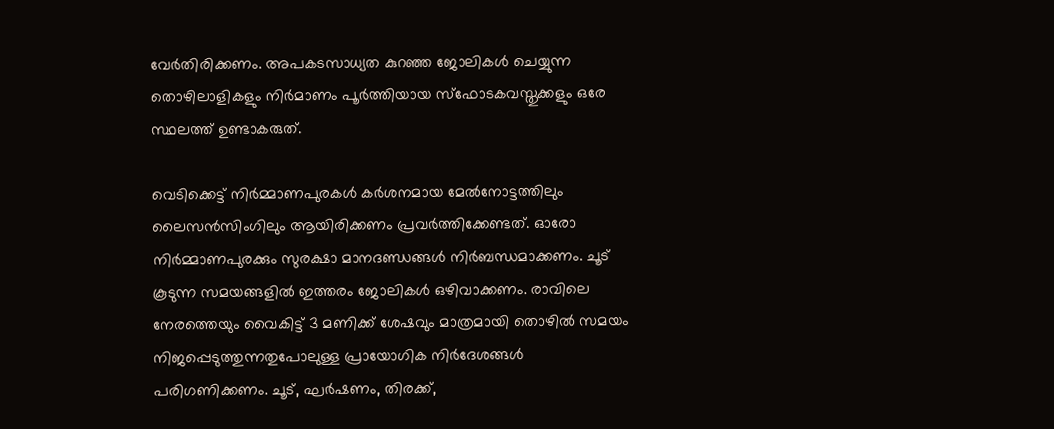വേർതിരിക്കണം. അപകടസാധ്യത കുറഞ്ഞ ജോലികൾ ചെയ്യുന്ന തൊഴിലാളികളും നിർമാണം പൂർത്തിയായ സ്ഫോടകവസ്തുക്കളും ഒരേ സ്ഥലത്ത് ഉണ്ടാകരുത്.

വെടിക്കെട്ട് നിർമ്മാണപുരകൾ കർശനമായ മേൽനോട്ടത്തിലും ലൈസൻസിംഗിലും ആയിരിക്കണം പ്രവർത്തിക്കേണ്ടത്. ഓരോ നിർമ്മാണപുരക്കും സുരക്ഷാ മാനദണ്ഡങ്ങൾ നിർബന്ധമാക്കണം. ചൂട് കൂടുന്ന സമയങ്ങളിൽ ഇത്തരം ജോലികൾ ഒഴിവാക്കണം. രാവിലെ നേരത്തെയും വൈകിട്ട് 3 മണിക്ക് ശേഷവും മാത്രമായി തൊഴിൽ സമയം നിജപ്പെടുത്തുന്നതുപോലുള്ള പ്രായോഗിക നിർദേശങ്ങൾ പരിഗണിക്കണം. ചൂട്, ഘർഷണം, തിരക്ക്,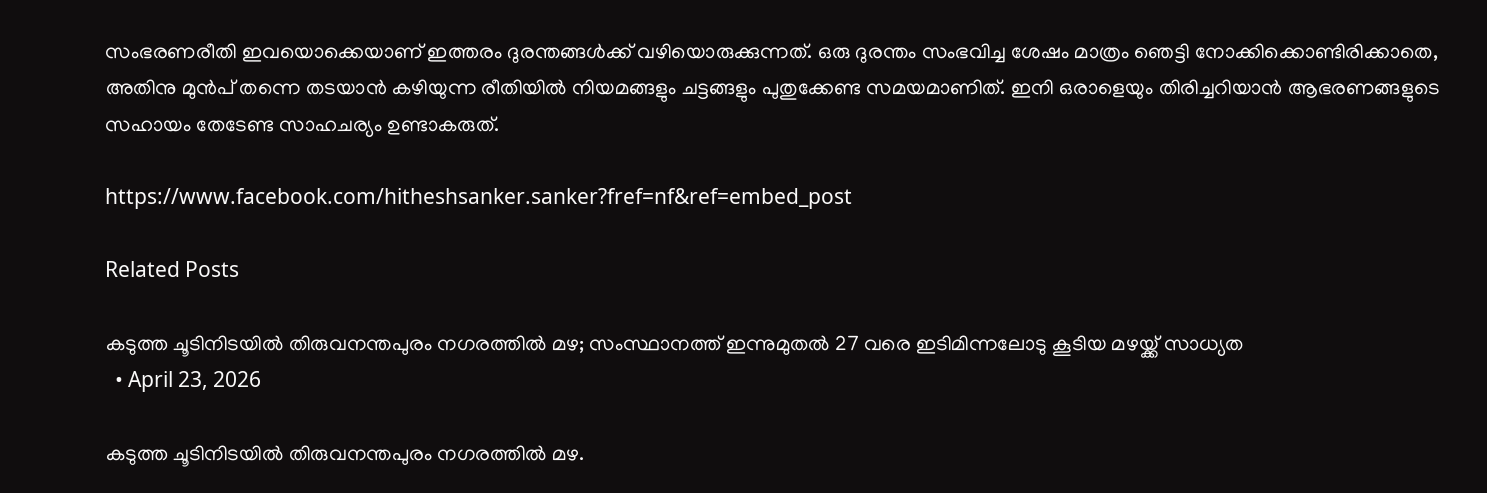സംഭരണരീതി ഇവയൊക്കെയാണ് ഇത്തരം ദുരന്തങ്ങൾക്ക് വഴിയൊരുക്കുന്നത്. ഒരു ദുരന്തം സംഭവിച്ച ശേഷം മാത്രം ഞെട്ടി നോക്കിക്കൊണ്ടിരിക്കാതെ, അതിനു മുൻപ് തന്നെ തടയാൻ കഴിയുന്ന രീതിയിൽ നിയമങ്ങളും ചട്ടങ്ങളും പുതുക്കേണ്ട സമയമാണിത്. ഇനി ഒരാളെയും തിരിച്ചറിയാൻ ആഭരണങ്ങളുടെ സഹായം തേടേണ്ട സാഹചര്യം ഉണ്ടാകരുത്.

https://www.facebook.com/hitheshsanker.sanker?fref=nf&ref=embed_post

Related Posts

കടുത്ത ചൂടിനിടയിൽ തിരുവനന്തപുരം നഗരത്തിൽ മഴ; സംസ്ഥാനത്ത് ഇന്നുമുതൽ 27 വരെ ഇടിമിന്നലോടു കൂടിയ മഴയ്ക്ക് സാധ്യത
  • April 23, 2026

കടുത്ത ചൂടിനിടയിൽ തിരുവനന്തപുരം നഗരത്തിൽ മഴ.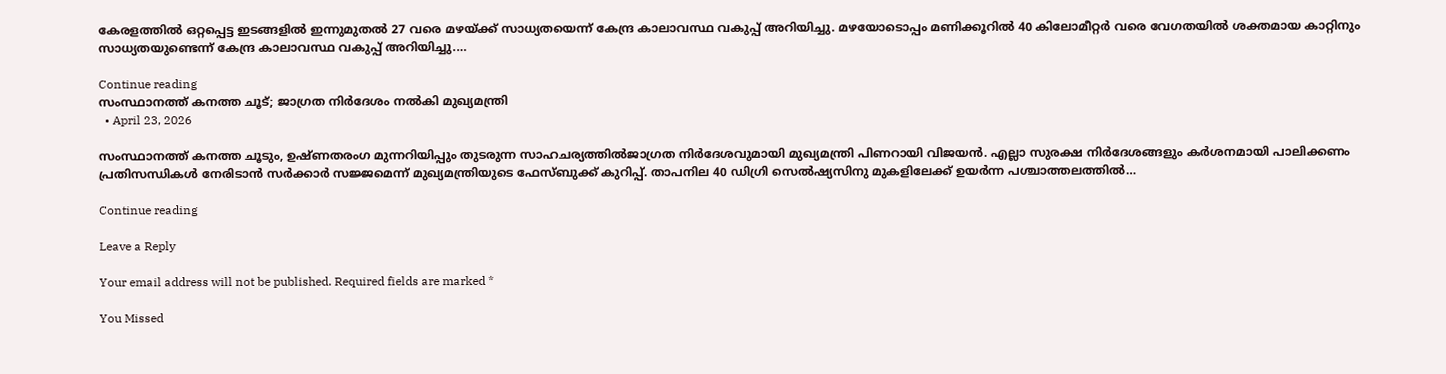കേരളത്തിൽ ഒറ്റപ്പെട്ട ഇടങ്ങളിൽ ഇന്നുമുതൽ 27 വരെ മഴയ്ക്ക് സാധ്യതയെന്ന് കേന്ദ്ര കാലാവസ്ഥ വകുപ്പ് അറിയിച്ചു. മഴയോടൊപ്പം മണിക്കൂറിൽ 40 കിലോമീറ്റർ വരെ വേഗതയിൽ ശക്തമായ കാറ്റിനും സാധ്യതയുണ്ടെന്ന് കേന്ദ്ര കാലാവസ്ഥ വകുപ്പ് അറിയിച്ചു.…

Continue reading
സംസ്ഥാനത്ത് കനത്ത ചൂട്; ജാഗ്രത നിർദേശം നൽകി മുഖ്യമന്ത്രി
  • April 23, 2026

സംസ്ഥാനത്ത് കനത്ത ചൂടും, ഉഷ്ണതരംഗ മുന്നറിയിപ്പും തുടരുന്ന സാഹചര്യത്തിൽജാഗ്രത നിർദേശവുമായി മുഖ്യമന്ത്രി പിണറായി വിജയൻ. എല്ലാ സുരക്ഷ നിർദേശങ്ങളും കർശനമായി പാലിക്കണം പ്രതിസന്ധികൾ നേരിടാൻ സർക്കാർ സജ്ജമെന്ന് മുഖ്യമന്ത്രിയുടെ ഫേസ്ബുക്ക് കുറിപ്പ്. താപനില 40 ഡിഗ്രി സെൽഷ്യസിനു മുകളിലേക്ക് ഉയർന്ന പശ്ചാത്തലത്തിൽ…

Continue reading

Leave a Reply

Your email address will not be published. Required fields are marked *

You Missed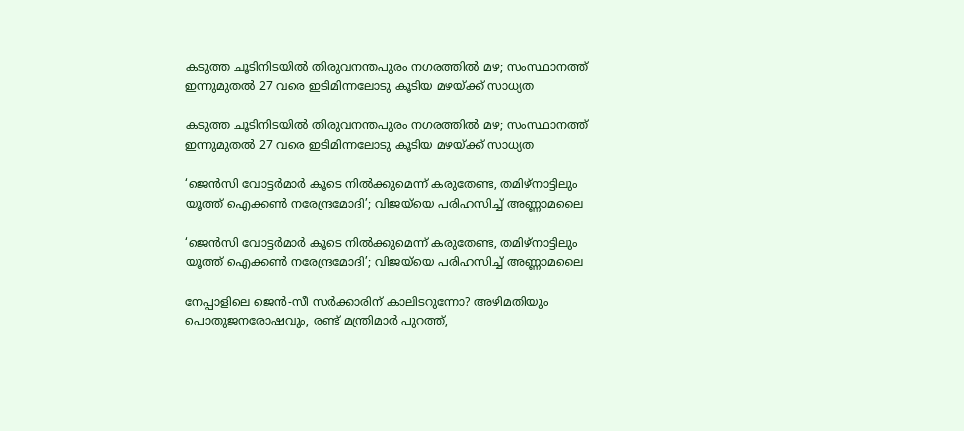കടുത്ത ചൂടിനിടയിൽ തിരുവനന്തപുരം നഗരത്തിൽ മഴ; സംസ്ഥാനത്ത് ഇന്നുമുതൽ 27 വരെ ഇടിമിന്നലോടു കൂടിയ മഴയ്ക്ക് സാധ്യത

കടുത്ത ചൂടിനിടയിൽ തിരുവനന്തപുരം നഗരത്തിൽ മഴ; സംസ്ഥാനത്ത് ഇന്നുമുതൽ 27 വരെ ഇടിമിന്നലോടു കൂടിയ മഴയ്ക്ക് സാധ്യത

‘ജെൻസി വോട്ടർമാർ കൂടെ നിൽക്കുമെന്ന് കരുതേണ്ട, തമിഴ്നാട്ടിലും യൂത്ത് ഐക്കൺ നരേന്ദ്രമോദി’; വിജയ്‌യെ പരിഹസിച്ച് അണ്ണാമലൈ

‘ജെൻസി വോട്ടർമാർ കൂടെ നിൽക്കുമെന്ന് കരുതേണ്ട, തമിഴ്നാട്ടിലും യൂത്ത് ഐക്കൺ നരേന്ദ്രമോദി’; വിജയ്‌യെ പരിഹസിച്ച് അണ്ണാമലൈ

നേപ്പാളിലെ ജെന്‍-സീ സര്‍ക്കാരിന് കാലിടറുന്നോ? അഴിമതിയും പൊതുജനരോഷവും, രണ്ട് മന്ത്രിമാര്‍ പുറത്ത്,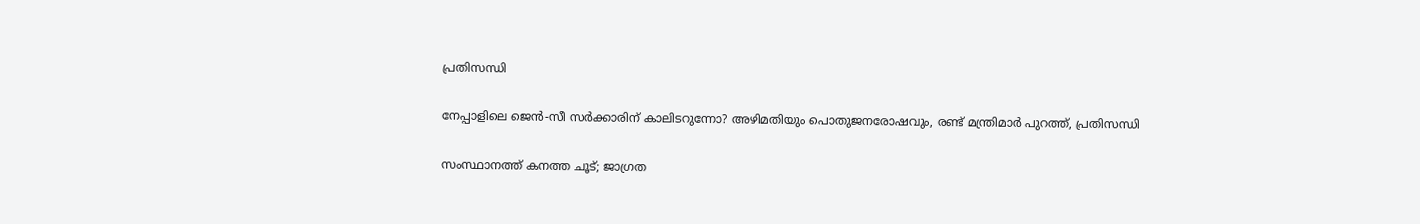പ്രതിസന്ധി

നേപ്പാളിലെ ജെന്‍-സീ സര്‍ക്കാരിന് കാലിടറുന്നോ? അഴിമതിയും പൊതുജനരോഷവും, രണ്ട് മന്ത്രിമാര്‍ പുറത്ത്, പ്രതിസന്ധി

സംസ്ഥാനത്ത് കനത്ത ചൂട്; ജാഗ്രത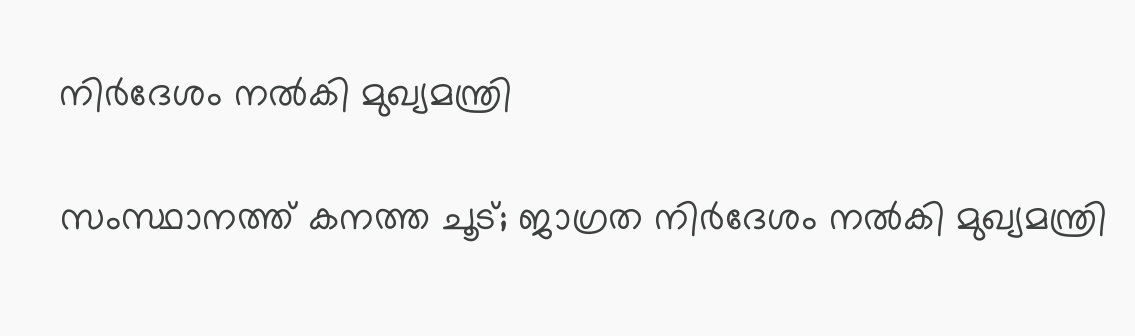നിർദേശം നൽകി മുഖ്യമന്ത്രി

സംസ്ഥാനത്ത് കനത്ത ചൂട്; ജാഗ്രത നിർദേശം നൽകി മുഖ്യമന്ത്രി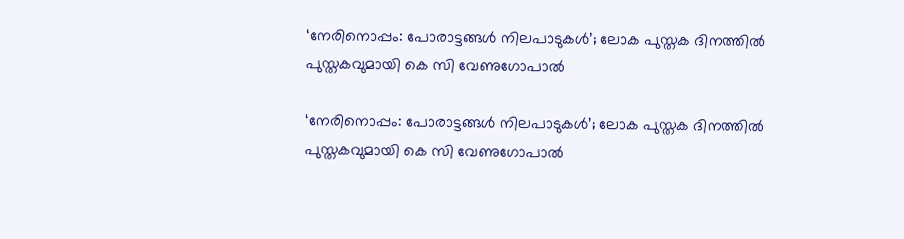‘നേരിനൊപ്പം: പോരാട്ടങ്ങള്‍ നിലപാടുകള്‍’; ലോക പുസ്തക ദിനത്തില്‍ പുസ്തകവുമായി കെ സി വേണുഗോപാല്‍

‘നേരിനൊപ്പം: പോരാട്ടങ്ങള്‍ നിലപാടുകള്‍’; ലോക പുസ്തക ദിനത്തില്‍ പുസ്തകവുമായി കെ സി വേണുഗോപാല്‍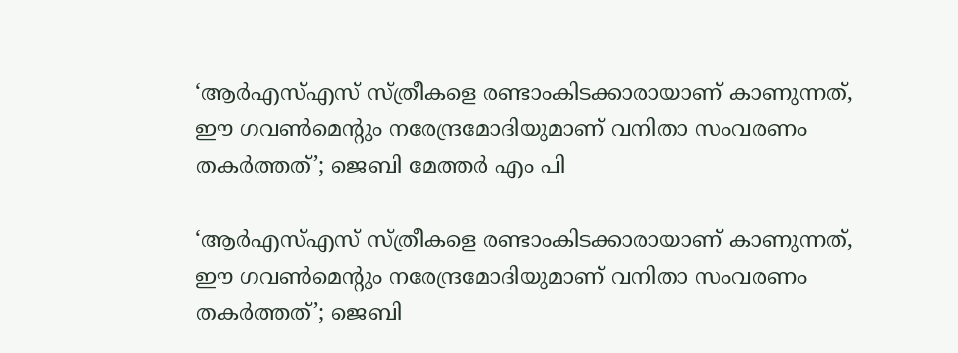‘ആർഎസ്എസ് സ്ത്രീകളെ രണ്ടാംകിടക്കാരായാണ് കാണുന്നത്, ഈ ഗവൺമെന്റും നരേന്ദ്രമോദിയുമാണ് വനിതാ സംവരണം തകർത്തത്’; ജെബി മേത്തർ എം പി

‘ആർഎസ്എസ് സ്ത്രീകളെ രണ്ടാംകിടക്കാരായാണ് കാണുന്നത്, ഈ ഗവൺമെന്റും നരേന്ദ്രമോദിയുമാണ് വനിതാ സംവരണം തകർത്തത്’; ജെബി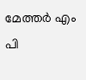മേത്തർ എം പി